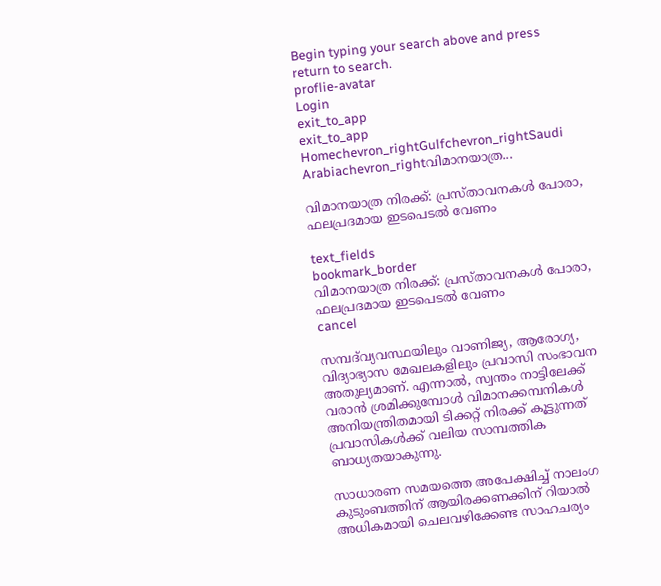Begin typing your search above and press return to search.
proflie-avatar
Login
exit_to_app
exit_to_app
Homechevron_rightGulfchevron_rightSaudi Arabiachevron_rightവിമാനയാത്ര...

വിമാനയാത്ര നിരക്ക്: പ്രസ്താവനകൾ പോരാ, ഫലപ്രദമായ ഇടപെടൽ വേണം

text_fields
bookmark_border
വിമാനയാത്ര നിരക്ക്: പ്രസ്താവനകൾ പോരാ, ഫലപ്രദമായ ഇടപെടൽ വേണം
cancel

സമ്പദ്‌വ്യവസ്ഥയിലും വാണിജ്യ, ആരോഗ്യ, വിദ്യാഭ്യാസ മേഖലകളിലും പ്രവാസി സംഭാവന അതുല്യമാണ്. എന്നാൽ, സ്വന്തം നാട്ടിലേക്ക് വരാൻ ശ്രമിക്കുമ്പോൾ വിമാനക്കമ്പനികൾ അനിയന്ത്രിതമായി ടിക്കറ്റ് നിരക്ക് കൂട്ടുന്നത് പ്രവാസികൾക്ക് വലിയ സാമ്പത്തിക ബാധ്യതയാകുന്നു.

സാധാരണ സമയത്തെ അപേക്ഷിച്ച് നാലംഗ കുടുംബത്തിന് ആയിരക്കണക്കിന് റിയാൽ അധികമായി ചെലവഴിക്കേണ്ട സാഹചര്യം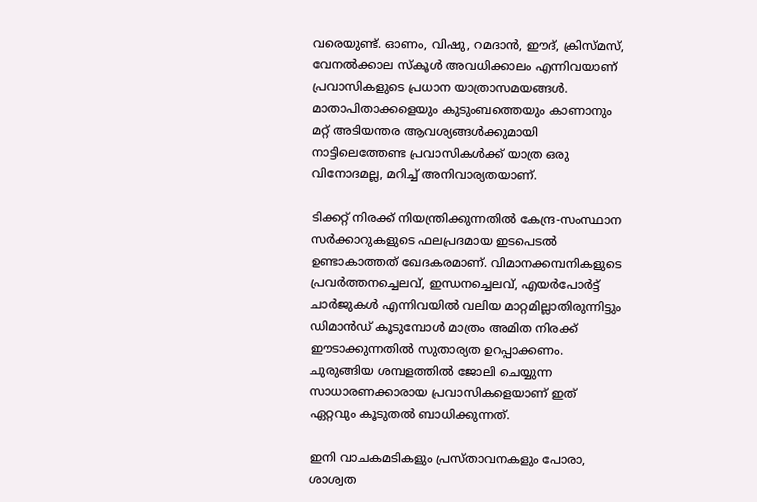വരെയുണ്ട്. ഓണം, വിഷു, റമദാൻ, ഈദ്, ക്രിസ്മസ്, വേനൽക്കാല സ്കൂൾ അവധിക്കാലം എന്നിവയാണ് പ്രവാസികളുടെ പ്രധാന യാത്രാസമയങ്ങൾ. മാതാപിതാക്കളെയും കുടുംബത്തെയും കാണാനും മറ്റ് അടിയന്തര ആവശ്യങ്ങൾക്കുമായി നാട്ടിലെത്തേണ്ട പ്രവാസികൾക്ക് യാത്ര ഒരു വിനോദമല്ല, മറിച്ച് അനിവാര്യതയാണ്.

ടിക്കറ്റ് നിരക്ക് നിയന്ത്രിക്കുന്നതിൽ കേന്ദ്ര-സംസ്ഥാന സർക്കാറുകളുടെ ഫലപ്രദമായ ഇടപെടൽ ഉണ്ടാകാത്തത് ഖേദകരമാണ്. വിമാനക്കമ്പനികളുടെ പ്രവർത്തനച്ചെലവ്, ഇന്ധനച്ചെലവ്, എയർപോർട്ട് ചാർജുകൾ എന്നിവയിൽ വലിയ മാറ്റമില്ലാതിരുന്നിട്ടും ഡിമാൻഡ് കൂടുമ്പോൾ മാത്രം അമിത നിരക്ക് ഈടാക്കുന്നതിൽ സുതാര്യത ഉറപ്പാക്കണം. ചുരുങ്ങിയ ശമ്പളത്തിൽ ജോലി ചെയ്യുന്ന സാധാരണക്കാരായ പ്രവാസികളെയാണ് ഇത് ഏറ്റവും കൂടുതൽ ബാധിക്കുന്നത്.

ഇനി വാചകമടികളും പ്രസ്താവനകളും പോരാ, ശാശ്വത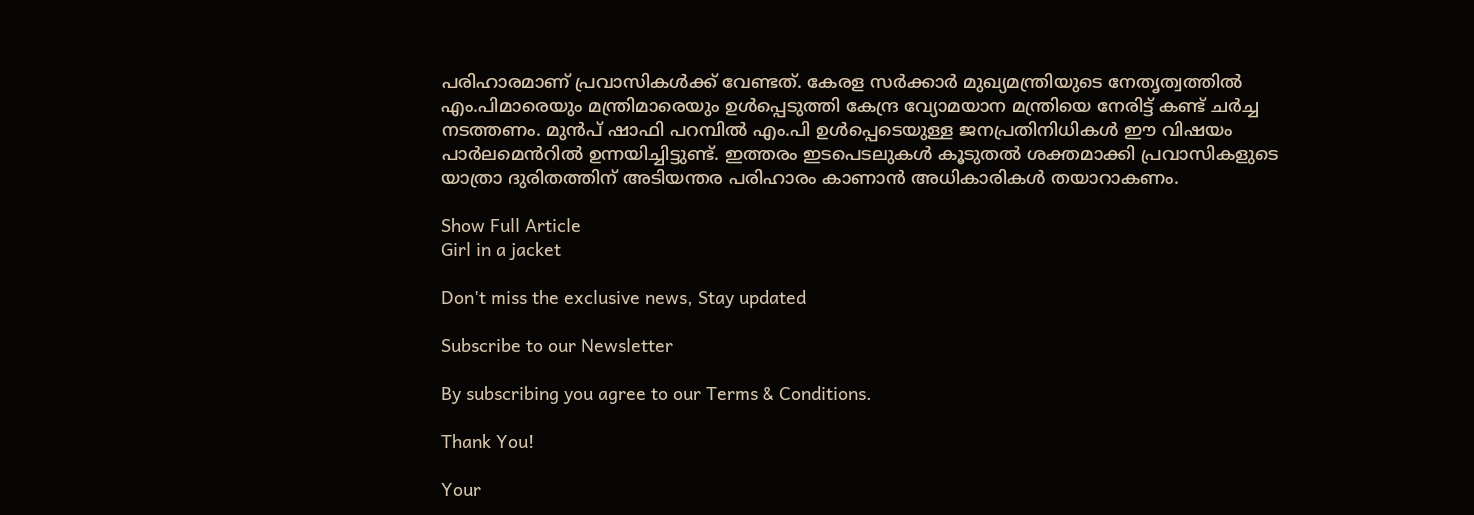പരിഹാരമാണ് പ്രവാസികൾക്ക് വേണ്ടത്. കേരള സർക്കാർ മുഖ്യമന്ത്രിയുടെ നേതൃത്വത്തിൽ എം.പിമാരെയും മന്ത്രിമാരെയും ഉൾപ്പെടുത്തി കേന്ദ്ര വ്യോമയാന മന്ത്രിയെ നേരിട്ട് കണ്ട് ചർച്ച നടത്തണം. മുൻപ് ഷാഫി പറമ്പിൽ എം.പി ഉൾപ്പെടെയുള്ള ജനപ്രതിനിധികൾ ഈ വിഷയം പാർലമെൻറിൽ ഉന്നയിച്ചിട്ടുണ്ട്. ഇത്തരം ഇടപെടലുകൾ കൂടുതൽ ശക്തമാക്കി പ്രവാസികളുടെ യാത്രാ ദുരിതത്തിന് അടിയന്തര പരിഹാരം കാണാൻ അധികാരികൾ തയാറാകണം.

Show Full Article
Girl in a jacket

Don't miss the exclusive news, Stay updated

Subscribe to our Newsletter

By subscribing you agree to our Terms & Conditions.

Thank You!

Your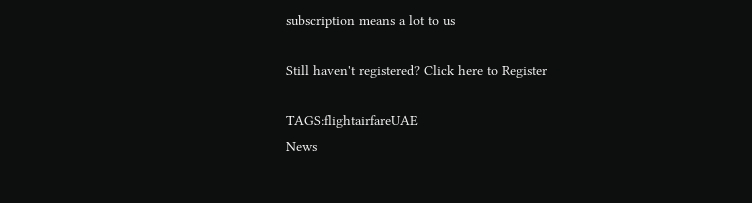subscription means a lot to us

Still haven't registered? Click here to Register

TAGS:flightairfareUAE
News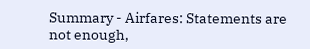Summary - Airfares: Statements are not enough,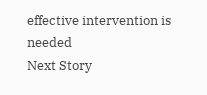effective intervention is needed
Next Story